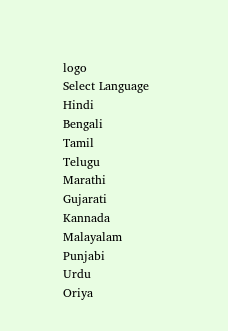logo
Select Language
Hindi
Bengali
Tamil
Telugu
Marathi
Gujarati
Kannada
Malayalam
Punjabi
Urdu
Oriya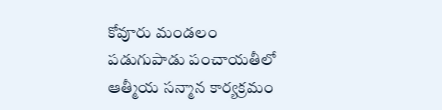కోవూరు మండలం పడుగుపాడు పంచాయతీలో ఆత్మీయ సన్మాన కార్యక్రమం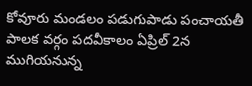కోవూరు మండలం పడుగుపాడు పంచాయతీ పాలక వర్గం పదవీకాలం ఏప్రిల్ 2న ముగియనున్న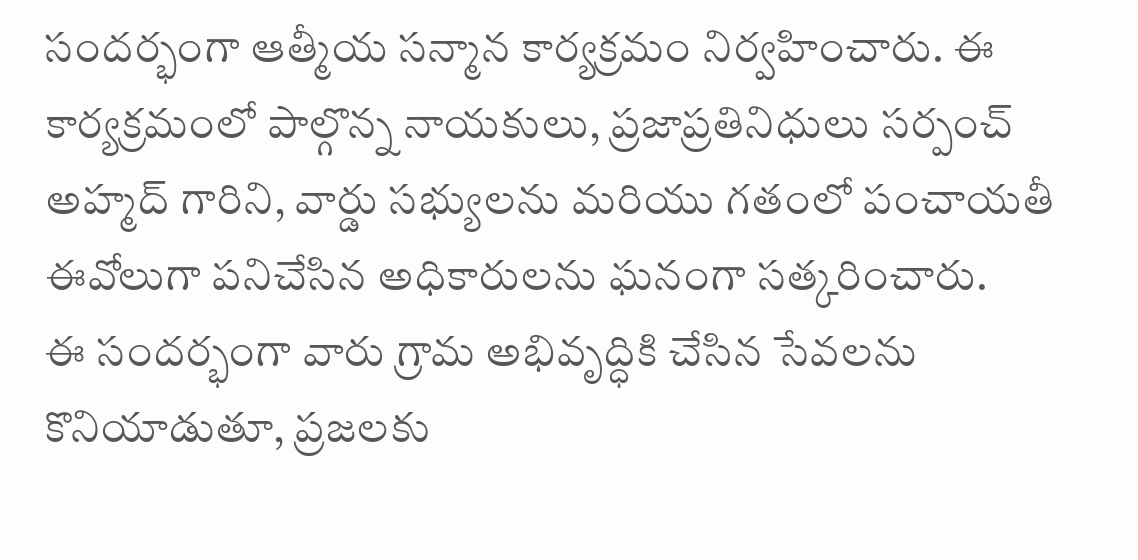సందర్భంగా ఆత్మీయ సన్మాన కార్యక్రమం నిర్వహించారు. ఈ కార్యక్రమంలో పాల్గొన్న నాయకులు, ప్రజాప్రతినిధులు సర్పంచ్ అహ్మద్ గారిని, వార్డు సభ్యులను మరియు గతంలో పంచాయతీ ఈవోలుగా పనిచేసిన అధికారులను ఘనంగా సత్కరించారు.
ఈ సందర్భంగా వారు గ్రామ అభివృద్ధికి చేసిన సేవలను కొనియాడుతూ, ప్రజలకు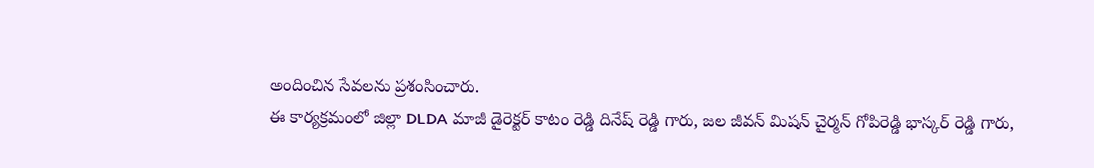అందించిన సేవలను ప్రశంసించారు.
ఈ కార్యక్రమంలో జిల్లా DLDA మాజీ డైరెక్టర్ కాటం రెడ్డి దినేష్ రెడ్డి గారు, జల జీవన్ మిషన్ చైర్మన్ గోపిరెడ్డి భాస్కర్ రెడ్డి గారు,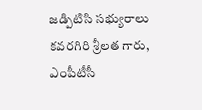జడ్పిటిసి సభ్యురాలు కవరగిరి శ్రీలత గారు, ఎంపీటీసీ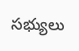సభ్యులు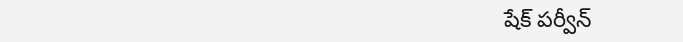షేక్ పర్వీన్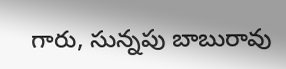గారు, సున్నపు బాబురావు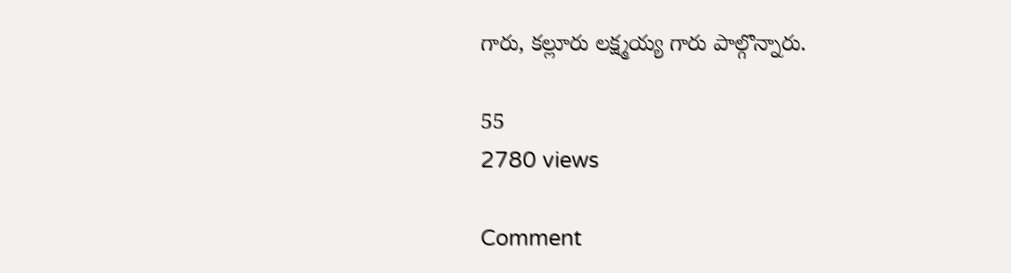గారు, కల్లూరు లక్ష్మయ్య గారు పాల్గొన్నారు.

55
2780 views

Comment